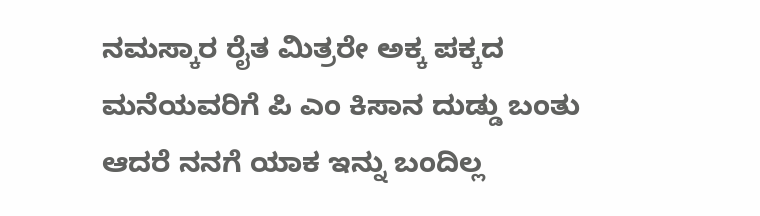ನಮಸ್ಕಾರ ರೈತ ಮಿತ್ರರೇ ಅಕ್ಕ ಪಕ್ಕದ ಮನೆಯವರಿಗೆ ಪಿ ಎಂ ಕಿಸಾನ ದುಡ್ಡು ಬಂತು ಆದರೆ ನನಗೆ ಯಾಕ ಇನ್ನು ಬಂದಿಲ್ಲ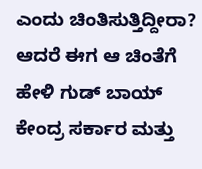ಎಂದು ಚಿಂತಿಸುತ್ತಿದ್ದೀರಾ? ಆದರೆ ಈಗ ಆ ಚಿಂತೆಗೆ ಹೇಳಿ ಗುಡ್ ಬಾಯ್ ಕೇಂದ್ರ ಸರ್ಕಾರ ಮತ್ತು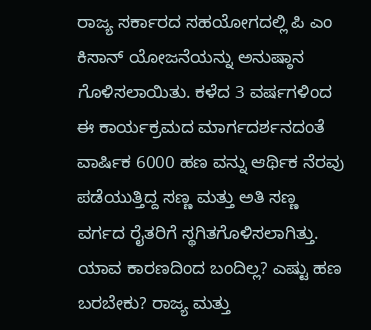ರಾಜ್ಯ ಸರ್ಕಾರದ ಸಹಯೋಗದಲ್ಲಿ ಪಿ ಎಂ ಕಿಸಾನ್ ಯೋಜನೆಯನ್ನು ಅನುಷ್ಠಾನ ಗೊಳಿಸಲಾಯಿತು. ಕಳೆದ 3 ವರ್ಷಗಳಿಂದ ಈ ಕಾರ್ಯಕ್ರಮದ ಮಾರ್ಗದರ್ಶನದಂತೆ ವಾರ್ಷಿಕ 6000 ಹಣ ವನ್ನು ಆರ್ಥಿಕ ನೆರವು ಪಡೆಯುತ್ತಿದ್ದ ಸಣ್ಣ ಮತ್ತು ಅತಿ ಸಣ್ಣ ವರ್ಗದ ರೈತರಿಗೆ ಸ್ಥಗಿತಗೊಳಿಸಲಾಗಿತ್ತು.
ಯಾವ ಕಾರಣದಿಂದ ಬಂದಿಲ್ಲ? ಎಷ್ಟು ಹಣ ಬರಬೇಕು? ರಾಜ್ಯ ಮತ್ತು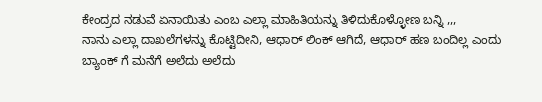ಕೇಂದ್ರದ ನಡುವೆ ಏನಾಯಿತು ಎಂಬ ಎಲ್ಲಾ ಮಾಹಿತಿಯನ್ನು ತಿಳಿದುಕೊಳ್ಳೋಣ ಬನ್ನಿ ,,,
ನಾನು ಎಲ್ಲಾ ದಾಖಲೆಗಳನ್ನು ಕೊಟ್ಟಿದೀನಿ, ಆಧಾರ್ ಲಿಂಕ್ ಆಗಿದೆ, ಆಧಾರ್ ಹಣ ಬಂದಿಲ್ಲ ಎಂದು ಬ್ಯಾಂಕ್ ಗೆ ಮನೆಗೆ ಅಲೆದು ಅಲೆದು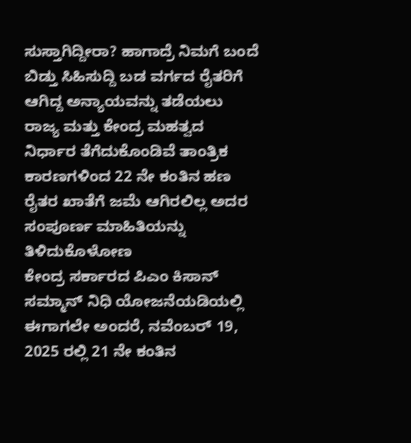ಸುಸ್ತಾಗಿದ್ದೀರಾ? ಹಾಗಾದ್ರೆ ನಿಮಗೆ ಬಂದೆ ಬಿಡ್ತು ಸಿಹಿಸುದ್ದಿ ಬಡ ವರ್ಗದ ರೈತರಿಗೆ ಆಗಿದ್ದ ಅನ್ಯಾಯವನ್ನು ತಡೆಯಲು ರಾಜ್ಯ ಮತ್ತು ಕೇಂದ್ರ ಮಹತ್ವದ ನಿರ್ಧಾರ ತೆಗೆದುಕೊಂಡಿವೆ ತಾಂತ್ರಿಕ ಕಾರಣಗಳಿಂದ 22 ನೇ ಕಂತಿನ ಹಣ ರೈತರ ಖಾತೆಗೆ ಜಮೆ ಆಗಿರಲಿಲ್ಲ ಅದರ ಸಂಪೂರ್ಣ ಮಾಹಿತಿಯನ್ನು ತಿಳಿದುಕೊಳೋಣ
ಕೇಂದ್ರ ಸರ್ಕಾರದ ಪಿಎಂ ಕಿಸಾನ್ ಸಮ್ಮಾನ್ ನಿಧಿ ಯೋಜನೆಯಡಿಯಲ್ಲಿ ಈಗಾಗಲೇ ಅಂದರೆ, ನವೆಂಬರ್ 19, 2025 ರಲ್ಲಿ 21 ನೇ ಕಂತಿನ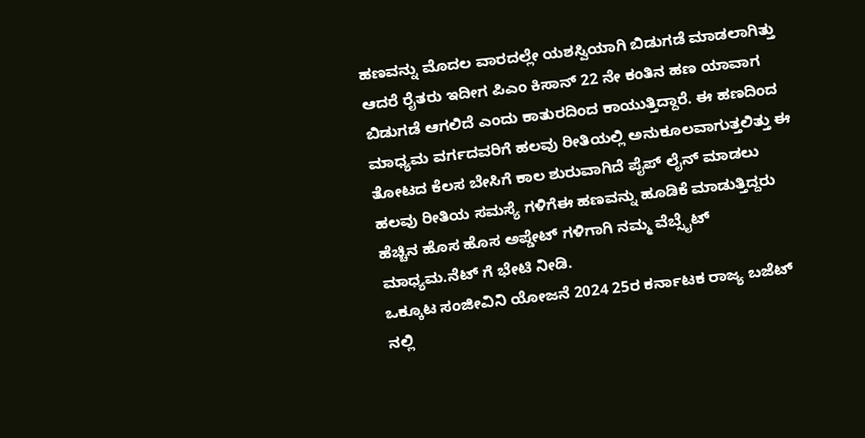ಹಣವನ್ನು ಮೊದಲ ವಾರದಲ್ಲೇ ಯಶಸ್ವಿಯಾಗಿ ಬಿಡುಗಡೆ ಮಾಡಲಾಗಿತ್ತು ಆದರೆ ರೈತರು ಇದೀಗ ಪಿಎಂ ಕಿಸಾನ್ 22 ನೇ ಕಂತಿನ ಹಣ ಯಾವಾಗ ಬಿಡುಗಡೆ ಆಗಲಿದೆ ಎಂದು ಕಾತುರದಿಂದ ಕಾಯುತ್ತಿದ್ದಾರೆ. ಈ ಹಣದಿಂದ ಮಾಧ್ಯಮ ವರ್ಗದವರಿಗೆ ಹಲವು ರೀತಿಯಲ್ಲಿ ಅನುಕೂಲವಾಗುತ್ತಲಿತ್ತು ಈ ತೋಟದ ಕೆಲಸ ಬೇಸಿಗೆ ಕಾಲ ಶುರುವಾಗಿದೆ ಪೈಪ್ ಲೈನ್ ಮಾಡಲು ಹಲವು ರೀತಿಯ ಸಮಸ್ಯೆ ಗಳಿಗೆಈ ಹಣವನ್ನು ಹೂಡಿಕೆ ಮಾಡುತ್ತಿದ್ದರು ಹೆಚ್ಚಿನ ಹೊಸ ಹೊಸ ಅಪ್ಡೇಟ್ ಗಳಿಗಾಗಿ ನಮ್ಮ ವೆಬ್ಸೈಟ್ ಮಾಧ್ಯಮ.ನೆಟ್ ಗೆ ಭೇಟಿ ನೀಡಿ.
ಒಕ್ಕೂಟ ಸಂಜೀವಿನಿ ಯೋಜನೆ 2024 25ರ ಕರ್ನಾಟಕ ರಾಜ್ಯ ಬಜೆಟ್ ನಲ್ಲಿ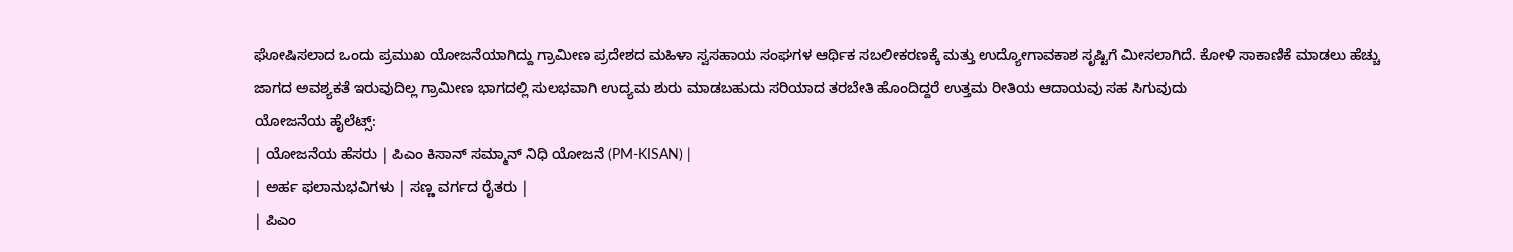ಘೋಷಿಸಲಾದ ಒಂದು ಪ್ರಮುಖ ಯೋಜನೆಯಾಗಿದ್ದು ಗ್ರಾಮೀಣ ಪ್ರದೇಶದ ಮಹಿಳಾ ಸ್ವಸಹಾಯ ಸಂಘಗಳ ಆರ್ಥಿಕ ಸಬಲೀಕರಣಕ್ಕೆ ಮತ್ತು ಉದ್ಯೋಗಾವಕಾಶ ಸೃಷ್ಟಿಗೆ ಮೀಸಲಾಗಿದೆ. ಕೋಳಿ ಸಾಕಾಣಿಕೆ ಮಾಡಲು ಹೆಚ್ಚು ಜಾಗದ ಅವಶ್ಯಕತೆ ಇರುವುದಿಲ್ಲ ಗ್ರಾಮೀಣ ಭಾಗದಲ್ಲಿ ಸುಲಭವಾಗಿ ಉದ್ಯಮ ಶುರು ಮಾಡಬಹುದು ಸರಿಯಾದ ತರಬೇತಿ ಹೊಂದಿದ್ದರೆ ಉತ್ತಮ ರೀತಿಯ ಆದಾಯವು ಸಹ ಸಿಗುವುದು
ಯೋಜನೆಯ ಹೈಲೆಟ್ಸ್:
| ಯೋಜನೆಯ ಹೆಸರು | ಪಿಎಂ ಕಿಸಾನ್ ಸಮ್ಮಾನ್ ನಿಧಿ ಯೋಜನೆ (PM-KISAN) |
| ಅರ್ಹ ಫಲಾನುಭವಿಗಳು | ಸಣ್ಣ ವರ್ಗದ ರೈತರು |
| ಪಿಎಂ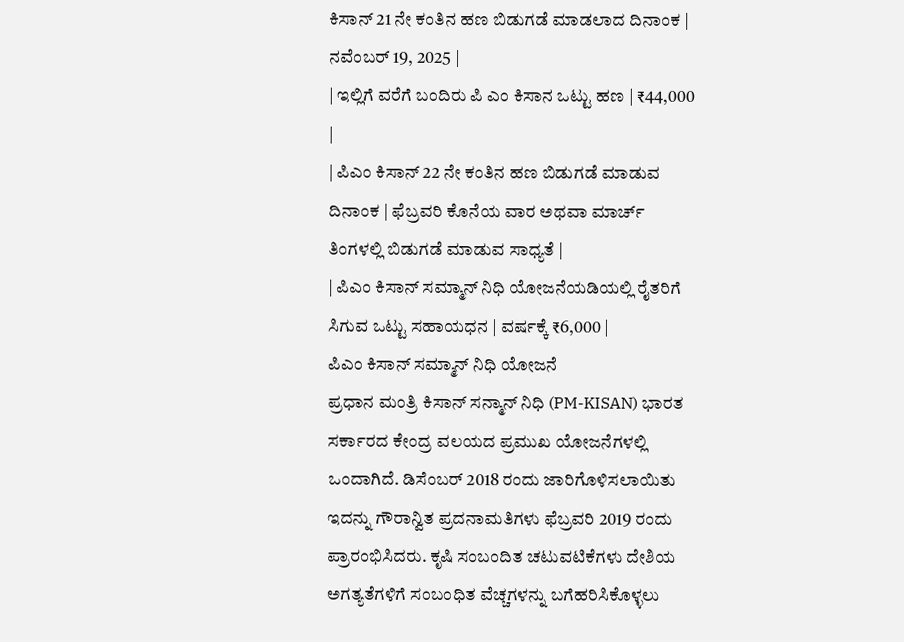ಕಿಸಾನ್ 21 ನೇ ಕಂತಿನ ಹಣ ಬಿಡುಗಡೆ ಮಾಡಲಾದ ದಿನಾಂಕ | ನವೆಂಬರ್ 19, 2025 |
| ಇಲ್ಲಿಗೆ ವರೆಗೆ ಬಂದಿರು ಪಿ ಎಂ ಕಿಸಾನ ಒಟ್ಟು ಹಣ | ₹44,000 |
| ಪಿಎಂ ಕಿಸಾನ್ 22 ನೇ ಕಂತಿನ ಹಣ ಬಿಡುಗಡೆ ಮಾಡುವ ದಿನಾಂಕ | ಫೆಬ್ರವರಿ ಕೊನೆಯ ವಾರ ಅಥವಾ ಮಾರ್ಚ್ ತಿಂಗಳಲ್ಲಿ ಬಿಡುಗಡೆ ಮಾಡುವ ಸಾಧ್ಯತೆ |
| ಪಿಎಂ ಕಿಸಾನ್ ಸಮ್ಮಾನ್ ನಿಧಿ ಯೋಜನೆಯಡಿಯಲ್ಲಿ ರೈತರಿಗೆ ಸಿಗುವ ಒಟ್ಟು ಸಹಾಯಧನ | ವರ್ಷಕ್ಕೆ ₹6,000 |
ಪಿಎಂ ಕಿಸಾನ್ ಸಮ್ಮಾನ್ ನಿಧಿ ಯೋಜನೆ
ಪ್ರಧಾನ ಮಂತ್ರಿ ಕಿಸಾನ್ ಸನ್ಮಾನ್ ನಿಧಿ (PM-KISAN) ಭಾರತ ಸರ್ಕಾರದ ಕೇಂದ್ರ ವಲಯದ ಪ್ರಮುಖ ಯೋಜನೆಗಳಲ್ಲಿ ಒಂದಾಗಿದೆ. ಡಿಸೆಂಬರ್ 2018 ರಂದು ಜಾರಿಗೊಳಿಸಲಾಯಿತು ಇದನ್ನು ಗೌರಾನ್ವಿತ ಪ್ರದನಾಮತಿಗಳು ಫೆಬ್ರವರಿ 2019 ರಂದು ಪ್ರಾರಂಭಿಸಿದರು. ಕೃಷಿ ಸಂಬಂದಿತ ಚಟುವಟಿಕೆಗಳು ದೇಶಿಯ ಅಗತ್ಯತೆಗಳಿಗೆ ಸಂಬಂಧಿತ ವೆಚ್ಚಗಳನ್ನು ಬಗೆಹರಿಸಿಕೊಳ್ಳಲು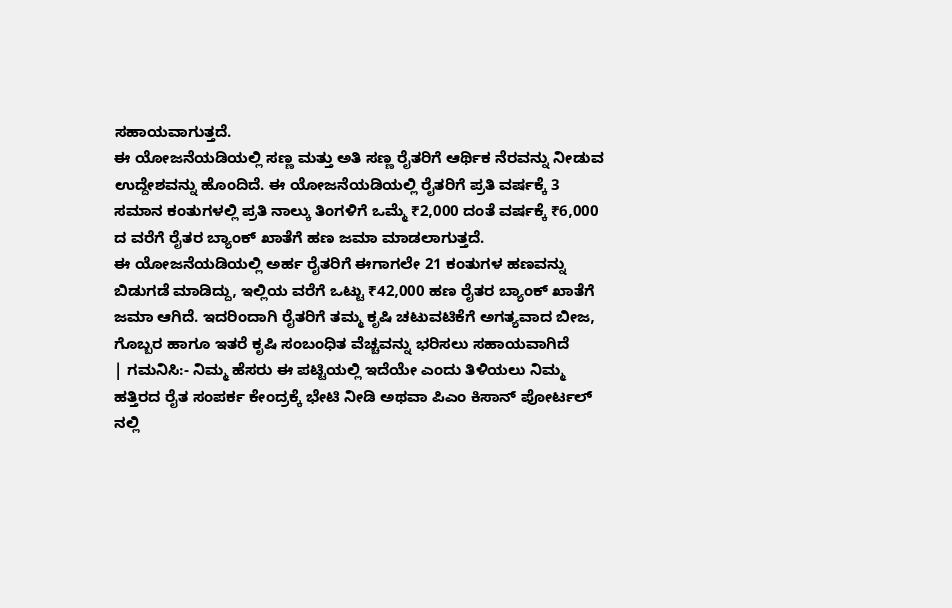ಸಹಾಯವಾಗುತ್ತದೆ.
ಈ ಯೋಜನೆಯಡಿಯಲ್ಲಿ ಸಣ್ಣ ಮತ್ತು ಅತಿ ಸಣ್ಣ ರೈತರಿಗೆ ಆರ್ಥಿಕ ನೆರವನ್ನು ನೀಡುವ ಉದ್ದೇಶವನ್ನು ಹೊಂದಿದೆ. ಈ ಯೋಜನೆಯಡಿಯಲ್ಲಿ ರೈತರಿಗೆ ಪ್ರತಿ ವರ್ಷಕ್ಕೆ 3 ಸಮಾನ ಕಂತುಗಳಲ್ಲಿ ಪ್ರತಿ ನಾಲ್ಕು ತಿಂಗಳಿಗೆ ಒಮ್ಮೆ ₹2,000 ದಂತೆ ವರ್ಷಕ್ಕೆ ₹6,000 ದ ವರೆಗೆ ರೈತರ ಬ್ಯಾಂಕ್ ಖಾತೆಗೆ ಹಣ ಜಮಾ ಮಾಡಲಾಗುತ್ತದೆ.
ಈ ಯೋಜನೆಯಡಿಯಲ್ಲಿ ಅರ್ಹ ರೈತರಿಗೆ ಈಗಾಗಲೇ 21 ಕಂತುಗಳ ಹಣವನ್ನು ಬಿಡುಗಡೆ ಮಾಡಿದ್ದು, ಇಲ್ಲಿಯ ವರೆಗೆ ಒಟ್ಟು ₹42,000 ಹಣ ರೈತರ ಬ್ಯಾಂಕ್ ಖಾತೆಗೆ ಜಮಾ ಆಗಿದೆ. ಇದರಿಂದಾಗಿ ರೈತರಿಗೆ ತಮ್ಮ ಕೃಷಿ ಚಟುವಟಿಕೆಗೆ ಅಗತ್ಯವಾದ ಬೀಜ, ಗೊಬ್ಬರ ಹಾಗೂ ಇತರೆ ಕೃಷಿ ಸಂಬಂಧಿತ ವೆಚ್ಚವನ್ನು ಭರಿಸಲು ಸಹಾಯವಾಗಿದೆ
| ಗಮನಿಸಿ:- ನಿಮ್ಮ ಹೆಸರು ಈ ಪಟ್ಟಿಯಲ್ಲಿ ಇದೆಯೇ ಎಂದು ತಿಳಿಯಲು ನಿಮ್ಮ ಹತ್ತಿರದ ರೈತ ಸಂಪರ್ಕ ಕೇಂದ್ರಕ್ಕೆ ಭೇಟಿ ನೀಡಿ ಅಥವಾ ಪಿಎಂ ಕಿಸಾನ್ ಪೋರ್ಟಲ್ ನಲ್ಲಿ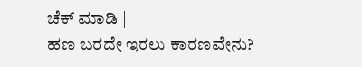ಚೆಕ್ ಮಾಡಿ |
ಹಣ ಬರದೇ ಇರಲು ಕಾರಣವೇನು?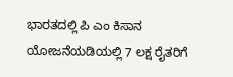ಭಾರತದಲ್ಲಿ ಪಿ ಎಂ ಕಿಸಾನ ಯೋಜನೆಯಡಿಯಲ್ಲಿ 7 ಲಕ್ಷ ರೈತರಿಗೆ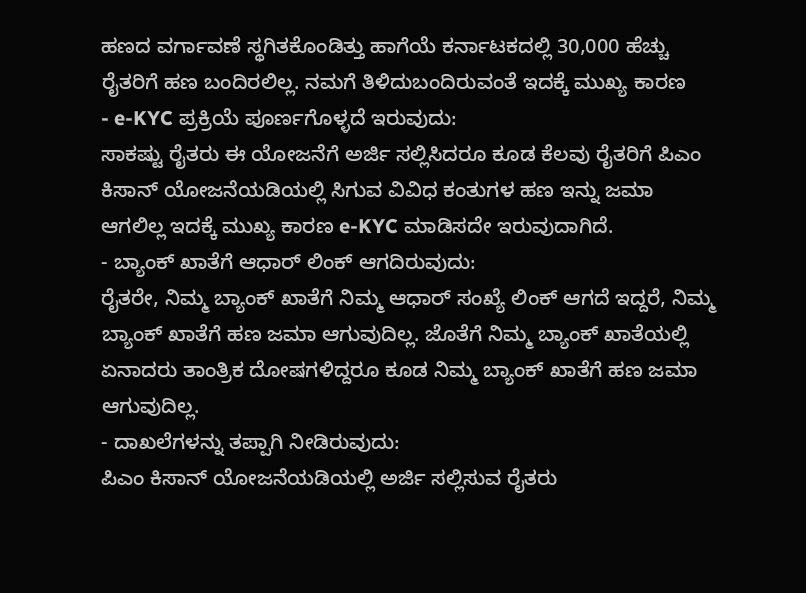ಹಣದ ವರ್ಗಾವಣೆ ಸ್ಥಗಿತಕೊಂಡಿತ್ತು ಹಾಗೆಯೆ ಕರ್ನಾಟಕದಲ್ಲಿ 30,000 ಹೆಚ್ಚು ರೈತರಿಗೆ ಹಣ ಬಂದಿರಲಿಲ್ಲ. ನಮಗೆ ತಿಳಿದುಬಂದಿರುವಂತೆ ಇದಕ್ಕೆ ಮುಖ್ಯ ಕಾರಣ
- e-KYC ಪ್ರಕ್ರಿಯೆ ಪೂರ್ಣಗೊಳ್ಳದೆ ಇರುವುದು:
ಸಾಕಷ್ಟು ರೈತರು ಈ ಯೋಜನೆಗೆ ಅರ್ಜಿ ಸಲ್ಲಿಸಿದರೂ ಕೂಡ ಕೆಲವು ರೈತರಿಗೆ ಪಿಎಂ ಕಿಸಾನ್ ಯೋಜನೆಯಡಿಯಲ್ಲಿ ಸಿಗುವ ವಿವಿಧ ಕಂತುಗಳ ಹಣ ಇನ್ನು ಜಮಾ ಆಗಲಿಲ್ಲ ಇದಕ್ಕೆ ಮುಖ್ಯ ಕಾರಣ e-KYC ಮಾಡಿಸದೇ ಇರುವುದಾಗಿದೆ.
- ಬ್ಯಾಂಕ್ ಖಾತೆಗೆ ಆಧಾರ್ ಲಿಂಕ್ ಆಗದಿರುವುದು:
ರೈತರೇ, ನಿಮ್ಮ ಬ್ಯಾಂಕ್ ಖಾತೆಗೆ ನಿಮ್ಮ ಆಧಾರ್ ಸಂಖ್ಯೆ ಲಿಂಕ್ ಆಗದೆ ಇದ್ದರೆ, ನಿಮ್ಮ ಬ್ಯಾಂಕ್ ಖಾತೆಗೆ ಹಣ ಜಮಾ ಆಗುವುದಿಲ್ಲ. ಜೊತೆಗೆ ನಿಮ್ಮ ಬ್ಯಾಂಕ್ ಖಾತೆಯಲ್ಲಿ ಏನಾದರು ತಾಂತ್ರಿಕ ದೋಷಗಳಿದ್ದರೂ ಕೂಡ ನಿಮ್ಮ ಬ್ಯಾಂಕ್ ಖಾತೆಗೆ ಹಣ ಜಮಾ ಆಗುವುದಿಲ್ಲ.
- ದಾಖಲೆಗಳನ್ನು ತಪ್ಪಾಗಿ ನೀಡಿರುವುದು:
ಪಿಎಂ ಕಿಸಾನ್ ಯೋಜನೆಯಡಿಯಲ್ಲಿ ಅರ್ಜಿ ಸಲ್ಲಿಸುವ ರೈತರು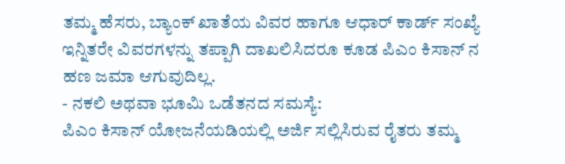ತಮ್ಮ ಹೆಸರು, ಬ್ಯಾಂಕ್ ಖಾತೆಯ ವಿವರ ಹಾಗೂ ಆಧಾರ್ ಕಾರ್ಡ್ ಸಂಖ್ಯೆ ಇನ್ನಿತರೇ ವಿವರಗಳನ್ನು ತಪ್ಪಾಗಿ ದಾಖಲಿಸಿದರೂ ಕೂಡ ಪಿಎಂ ಕಿಸಾನ್ ನ ಹಣ ಜಮಾ ಆಗುವುದಿಲ್ಲ.
- ನಕಲಿ ಅಥವಾ ಭೂಮಿ ಒಡೆತನದ ಸಮಸ್ಯೆ:
ಪಿಎಂ ಕಿಸಾನ್ ಯೋಜನೆಯಡಿಯಲ್ಲಿ ಅರ್ಜಿ ಸಲ್ಲಿಸಿರುವ ರೈತರು ತಮ್ಮ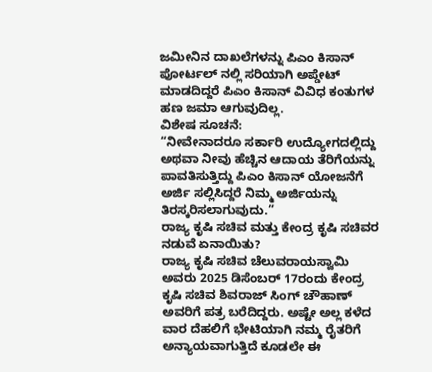ಜಮೀನಿನ ದಾಖಲೆಗಳನ್ನು ಪಿಎಂ ಕಿಸಾನ್ ಪೋರ್ಟಲ್ ನಲ್ಲಿ ಸರಿಯಾಗಿ ಅಪ್ಡೇಟ್ ಮಾಡದಿದ್ದರೆ ಪಿಎಂ ಕಿಸಾನ್ ವಿವಿಧ ಕಂತುಗಳ ಹಣ ಜಮಾ ಆಗುವುದಿಲ್ಲ.
ವಿಶೇಷ ಸೂಚನೆ:
“ನೀವೇನಾದರೂ ಸರ್ಕಾರಿ ಉದ್ಯೋಗದಲ್ಲಿದ್ದು ಅಥವಾ ನೀವು ಹೆಚ್ಚಿನ ಆದಾಯ ತೆರಿಗೆಯನ್ನು ಪಾವತಿಸುತ್ತಿದ್ದು ಪಿಎಂ ಕಿಸಾನ್ ಯೋಜನೆಗೆ ಅರ್ಜಿ ಸಲ್ಲಿಸಿದ್ದರೆ ನಿಮ್ಮ ಅರ್ಜಿಯನ್ನು ತಿರಸ್ಕರಿಸಲಾಗುವುದು.”
ರಾಜ್ಯ ಕೃಷಿ ಸಚಿವ ಮತ್ತು ಕೇಂದ್ರ ಕೃಷಿ ಸಚಿವರ ನಡುವೆ ಏನಾಯಿತು?
ರಾಜ್ಯ ಕೃಷಿ ಸಚಿವ ಚೆಲುವರಾಯಸ್ವಾಮಿ ಅವರು 2025 ಡಿಸೆಂಬರ್ 17ರಂದು ಕೇಂದ್ರ ಕೃಷಿ ಸಚಿವ ಶಿವರಾಜ್ ಸಿಂಗ್ ಚೌಹಾಣ್ ಅವರಿಗೆ ಪತ್ರ ಬರೆದಿದ್ದರು. ಅಷ್ಟೇ ಅಲ್ಲ ಕಳೆದ ವಾರ ದೆಹಲಿಗೆ ಭೇಟಿಯಾಗಿ ನಮ್ಮ ರೈತರಿಗೆ ಅನ್ಯಾಯವಾಗುತ್ತಿದೆ ಕೂಡಲೇ ಈ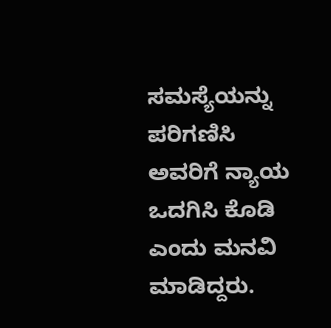ಸಮಸ್ಯೆಯನ್ನು ಪರಿಗಣಿಸಿ ಅವರಿಗೆ ನ್ಯಾಯ ಒದಗಿಸಿ ಕೊಡಿ ಎಂದು ಮನವಿ ಮಾಡಿದ್ದರು.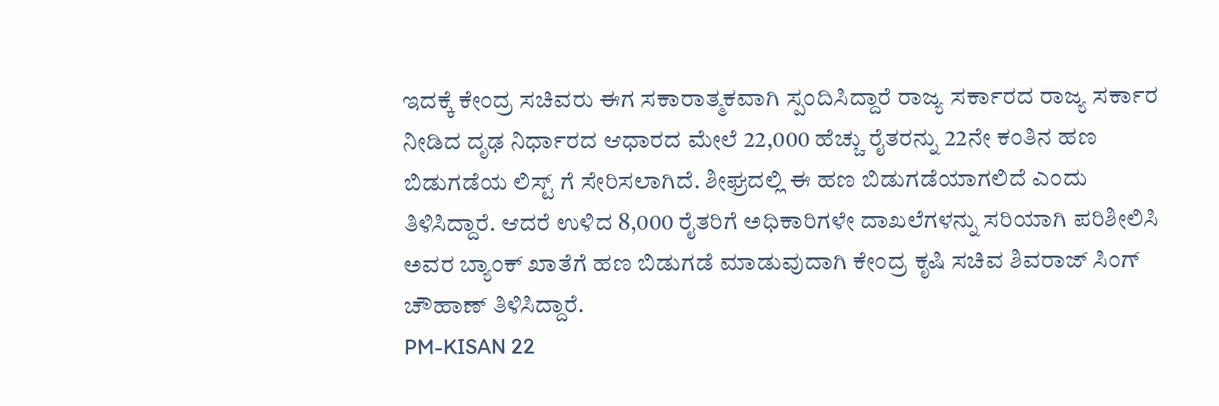ಇದಕ್ಕೆ ಕೇಂದ್ರ ಸಚಿವರು ಈಗ ಸಕಾರಾತ್ಮಕವಾಗಿ ಸ್ಪಂದಿಸಿದ್ದಾರೆ ರಾಜ್ಯ ಸರ್ಕಾರದ ರಾಜ್ಯ ಸರ್ಕಾರ ನೀಡಿದ ದೃಢ ನಿರ್ಧಾರದ ಆಧಾರದ ಮೇಲೆ 22,000 ಹೆಚ್ಚು ರೈತರನ್ನು 22ನೇ ಕಂತಿನ ಹಣ ಬಿಡುಗಡೆಯ ಲಿಸ್ಟ್ ಗೆ ಸೇರಿಸಲಾಗಿದೆ. ಶೀಘ್ರದಲ್ಲಿ ಈ ಹಣ ಬಿಡುಗಡೆಯಾಗಲಿದೆ ಎಂದು ತಿಳಿಸಿದ್ದಾರೆ. ಆದರೆ ಉಳಿದ 8,000 ರೈತರಿಗೆ ಅಧಿಕಾರಿಗಳೇ ದಾಖಲೆಗಳನ್ನು ಸರಿಯಾಗಿ ಪರಿಶೀಲಿಸಿ ಅವರ ಬ್ಯಾಂಕ್ ಖಾತೆಗೆ ಹಣ ಬಿಡುಗಡೆ ಮಾಡುವುದಾಗಿ ಕೇಂದ್ರ ಕೃಷಿ ಸಚಿವ ಶಿವರಾಜ್ ಸಿಂಗ್ ಚೌಹಾಣ್ ತಿಳಿಸಿದ್ದಾರೆ.
PM-KISAN 22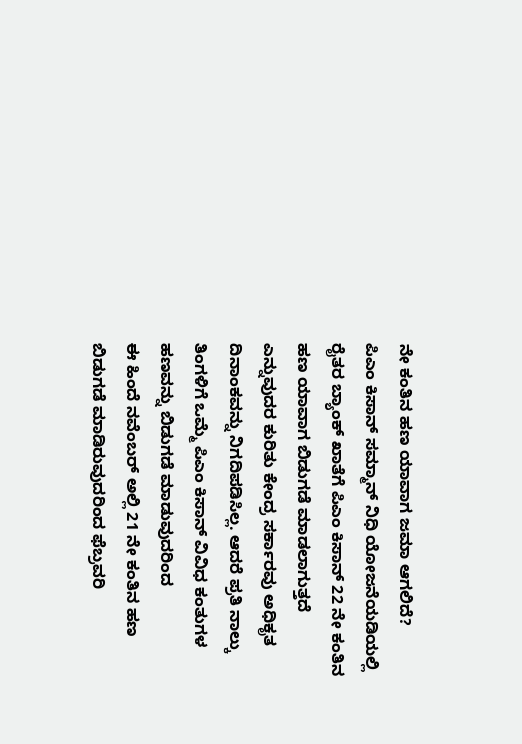ನೇ ಕಂತಿನ ಹಣ ಯಾವಾಗ ಜಮಾ ಆಗಲಿದೆ?
ಪಿಎಂ ಕಿಸಾನ್ ಸಮ್ಮಾನ್ ನಿಧಿ ಯೋಜನೆಯಡಿಯಲ್ಲಿ ರೈತರ ಬ್ಯಾಂಕ್ ಖಾತೆಗೆ ಪಿಎಂ ಕಿಸಾನ್ 22 ನೇ ಕಂತಿನ ಹಣ ಯಾವಾಗ ಬಿಡುಗಡೆ ಮಾಡಲಾಗುತ್ತದೆ ಎನ್ನುವುದರ ಕುರಿತು ಕೇಂದ್ರ ಸರ್ಕಾರವು ಅಧಿಕೃತ ದಿನಾಂಕವನ್ನು ನಿಗದಿಪಡಿಸಿಲ್ಲ. ಆದರೆ ಪ್ರತಿ ನಾಲ್ಕು ತಿಂಗಳಿಗೆ ಒಮ್ಮೆ ಪಿಎಂ ಕಿಸಾನ್ ವಿವಿಧ ಕಂತುಗಳ ಹಣವನ್ನು ಬಿಡುಗಡೆ ಮಾಡುವುದರಿಂದ
ಈ ಹಿಂದೆ ನವೆಂಬರ್ ಅಲ್ಲಿ 21 ನೇ ಕಂತಿನ ಹಣ ಬಿಡುಗಡೆ ಮಾಡಿರುವುದರಿಂದ ಫೆಬ್ರವರಿ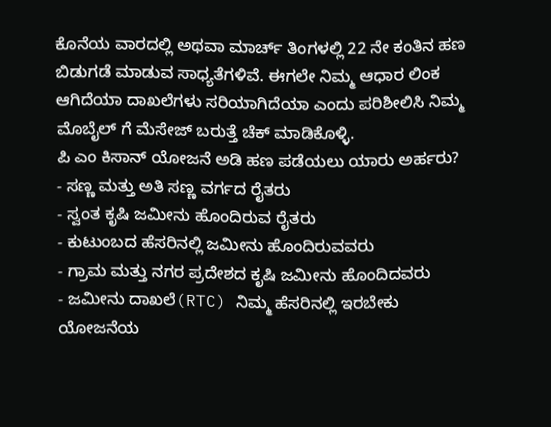ಕೊನೆಯ ವಾರದಲ್ಲಿ ಅಥವಾ ಮಾರ್ಚ್ ತಿಂಗಳಲ್ಲಿ 22 ನೇ ಕಂತಿನ ಹಣ ಬಿಡುಗಡೆ ಮಾಡುವ ಸಾಧ್ಯತೆಗಳಿವೆ. ಈಗಲೇ ನಿಮ್ಮ ಆಧಾರ ಲಿಂಕ ಆಗಿದೆಯಾ ದಾಖಲೆಗಳು ಸರಿಯಾಗಿದೆಯಾ ಎಂದು ಪರಿಶೀಲಿಸಿ ನಿಮ್ಮ ಮೊಬೈಲ್ ಗೆ ಮೆಸೇಜ್ ಬರುತ್ತೆ ಚೆಕ್ ಮಾಡಿಕೊಳ್ಳಿ.
ಪಿ ಎಂ ಕಿಸಾನ್ ಯೋಜನೆ ಅಡಿ ಹಣ ಪಡೆಯಲು ಯಾರು ಅರ್ಹರು?
- ಸಣ್ಣ ಮತ್ತು ಅತಿ ಸಣ್ಣ ವರ್ಗದ ರೈತರು
- ಸ್ವಂತ ಕೃಷಿ ಜಮೀನು ಹೊಂದಿರುವ ರೈತರು
- ಕುಟುಂಬದ ಹೆಸರಿನಲ್ಲಿ ಜಮೀನು ಹೊಂದಿರುವವರು
- ಗ್ರಾಮ ಮತ್ತು ನಗರ ಪ್ರದೇಶದ ಕೃಷಿ ಜಮೀನು ಹೊಂದಿದವರು
- ಜಮೀನು ದಾಖಲೆ(RTC) ನಿಮ್ಮ ಹೆಸರಿನಲ್ಲಿ ಇರಬೇಕು
ಯೋಜನೆಯ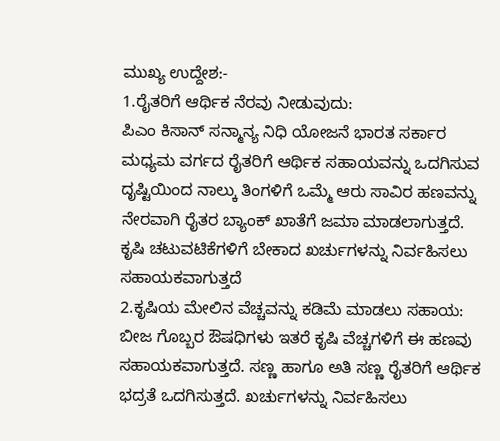ಮುಖ್ಯ ಉದ್ದೇಶ:-
1.ರೈತರಿಗೆ ಆರ್ಥಿಕ ನೆರವು ನೀಡುವುದು:
ಪಿಎಂ ಕಿಸಾನ್ ಸನ್ಮಾನ್ಯ ನಿಧಿ ಯೋಜನೆ ಭಾರತ ಸರ್ಕಾರ ಮಧ್ಯಮ ವರ್ಗದ ರೈತರಿಗೆ ಆರ್ಥಿಕ ಸಹಾಯವನ್ನು ಒದಗಿಸುವ ದೃಷ್ಟಿಯಿಂದ ನಾಲ್ಕು ತಿಂಗಳಿಗೆ ಒಮ್ಮೆ ಆರು ಸಾವಿರ ಹಣವನ್ನು ನೇರವಾಗಿ ರೈತರ ಬ್ಯಾಂಕ್ ಖಾತೆಗೆ ಜಮಾ ಮಾಡಲಾಗುತ್ತದೆ. ಕೃಷಿ ಚಟುವಟಿಕೆಗಳಿಗೆ ಬೇಕಾದ ಖರ್ಚುಗಳನ್ನು ನಿರ್ವಹಿಸಲು ಸಹಾಯಕವಾಗುತ್ತದೆ
2.ಕೃಷಿಯ ಮೇಲಿನ ವೆಚ್ಚವನ್ನು ಕಡಿಮೆ ಮಾಡಲು ಸಹಾಯ:
ಬೀಜ ಗೊಬ್ಬರ ಔಷಧಿಗಳು ಇತರೆ ಕೃಷಿ ವೆಚ್ಚಗಳಿಗೆ ಈ ಹಣವು ಸಹಾಯಕವಾಗುತ್ತದೆ. ಸಣ್ಣ ಹಾಗೂ ಅತಿ ಸಣ್ಣ ರೈತರಿಗೆ ಆರ್ಥಿಕ ಭದ್ರತೆ ಒದಗಿಸುತ್ತದೆ. ಖರ್ಚುಗಳನ್ನು ನಿರ್ವಹಿಸಲು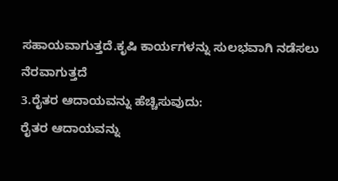ಸಹಾಯವಾಗುತ್ತದೆ.ಕೃಷಿ ಕಾರ್ಯಗಳನ್ನು ಸುಲಭವಾಗಿ ನಡೆಸಲು ನೆರವಾಗುತ್ತದೆ
3.ರೈತರ ಆದಾಯವನ್ನು ಹೆಚ್ಚಿಸುವುದು:
ರೈತರ ಆದಾಯವನ್ನು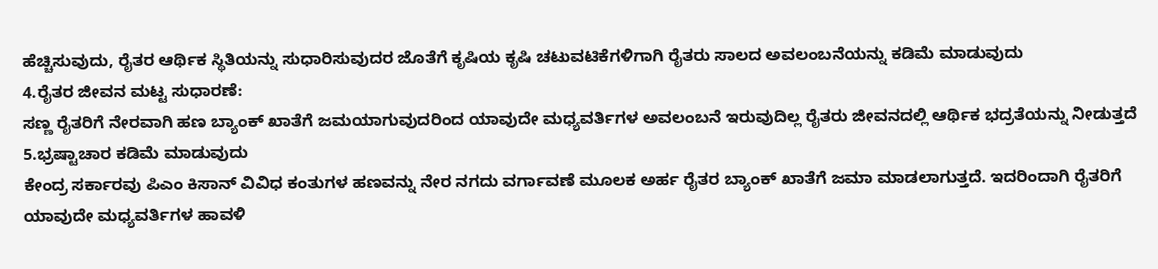ಹೆಚ್ಚಿಸುವುದು, ರೈತರ ಆರ್ಥಿಕ ಸ್ಥಿತಿಯನ್ನು ಸುಧಾರಿಸುವುದರ ಜೊತೆಗೆ ಕೃಷಿಯ ಕೃಷಿ ಚಟುವಟಿಕೆಗಳಿಗಾಗಿ ರೈತರು ಸಾಲದ ಅವಲಂಬನೆಯನ್ನು ಕಡಿಮೆ ಮಾಡುವುದು
4.ರೈತರ ಜೀವನ ಮಟ್ಟ ಸುಧಾರಣೆ:
ಸಣ್ಣ ರೈತರಿಗೆ ನೇರವಾಗಿ ಹಣ ಬ್ಯಾಂಕ್ ಖಾತೆಗೆ ಜಮಯಾಗುವುದರಿಂದ ಯಾವುದೇ ಮಧ್ಯವರ್ತಿಗಳ ಅವಲಂಬನೆ ಇರುವುದಿಲ್ಲ ರೈತರು ಜೀವನದಲ್ಲಿ ಆರ್ಥಿಕ ಭದ್ರತೆಯನ್ನು ನೀಡುತ್ತದೆ
5.ಭ್ರಷ್ಟಾಚಾರ ಕಡಿಮೆ ಮಾಡುವುದು
ಕೇಂದ್ರ ಸರ್ಕಾರವು ಪಿಎಂ ಕಿಸಾನ್ ವಿವಿಧ ಕಂತುಗಳ ಹಣವನ್ನು ನೇರ ನಗದು ವರ್ಗಾವಣೆ ಮೂಲಕ ಅರ್ಹ ರೈತರ ಬ್ಯಾಂಕ್ ಖಾತೆಗೆ ಜಮಾ ಮಾಡಲಾಗುತ್ತದೆ. ಇದರಿಂದಾಗಿ ರೈತರಿಗೆ ಯಾವುದೇ ಮಧ್ಯವರ್ತಿಗಳ ಹಾವಳಿ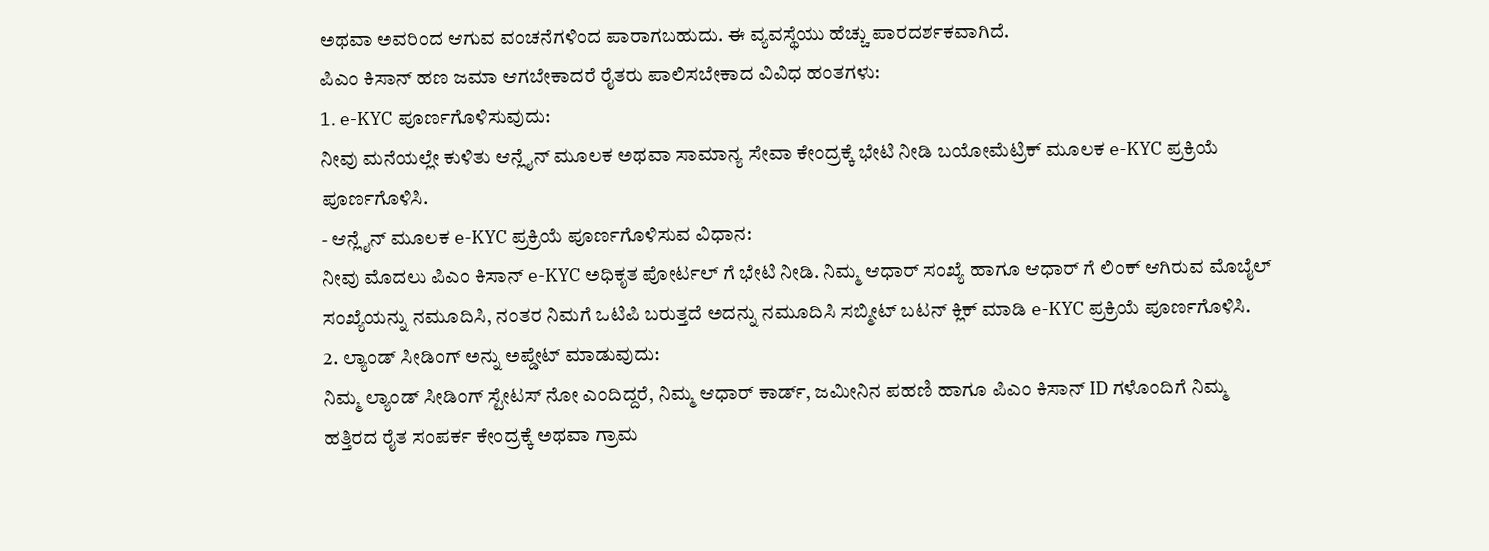ಅಥವಾ ಅವರಿಂದ ಆಗುವ ವಂಚನೆಗಳಿಂದ ಪಾರಾಗಬಹುದು. ಈ ವ್ಯವಸ್ಥೆಯು ಹೆಚ್ಚು ಪಾರದರ್ಶಕವಾಗಿದೆ.
ಪಿಎಂ ಕಿಸಾನ್ ಹಣ ಜಮಾ ಆಗಬೇಕಾದರೆ ರೈತರು ಪಾಲಿಸಬೇಕಾದ ವಿವಿಧ ಹಂತಗಳು:
1. e-KYC ಪೂರ್ಣಗೊಳಿಸುವುದು:
ನೀವು ಮನೆಯಲ್ಲೇ ಕುಳಿತು ಆನ್ಲೈನ್ ಮೂಲಕ ಅಥವಾ ಸಾಮಾನ್ಯ ಸೇವಾ ಕೇಂದ್ರಕ್ಕೆ ಭೇಟಿ ನೀಡಿ ಬಯೋಮೆಟ್ರಿಕ್ ಮೂಲಕ e-KYC ಪ್ರಕ್ರಿಯೆ ಪೂರ್ಣಗೊಳಿಸಿ.
- ಆನ್ಲೈನ್ ಮೂಲಕ e-KYC ಪ್ರಕ್ರಿಯೆ ಪೂರ್ಣಗೊಳಿಸುವ ವಿಧಾನ:
ನೀವು ಮೊದಲು ಪಿಎಂ ಕಿಸಾನ್ e-KYC ಅಧಿಕೃತ ಪೋರ್ಟಲ್ ಗೆ ಭೇಟಿ ನೀಡಿ. ನಿಮ್ಮ ಆಧಾರ್ ಸಂಖ್ಯೆ ಹಾಗೂ ಆಧಾರ್ ಗೆ ಲಿಂಕ್ ಆಗಿರುವ ಮೊಬೈಲ್ ಸಂಖ್ಯೆಯನ್ನು ನಮೂದಿಸಿ, ನಂತರ ನಿಮಗೆ ಒಟಿಪಿ ಬರುತ್ತದೆ ಅದನ್ನು ನಮೂದಿಸಿ ಸಬ್ಮೀಟ್ ಬಟನ್ ಕ್ಲಿಕ್ ಮಾಡಿ e-KYC ಪ್ರಕ್ರಿಯೆ ಪೂರ್ಣಗೊಳಿಸಿ.
2. ಲ್ಯಾಂಡ್ ಸೀಡಿಂಗ್ ಅನ್ನು ಅಪ್ಡೇಟ್ ಮಾಡುವುದು:
ನಿಮ್ಮ ಲ್ಯಾಂಡ್ ಸೀಡಿಂಗ್ ಸ್ಟೇಟಸ್ ನೋ ಎಂದಿದ್ದರೆ, ನಿಮ್ಮ ಆಧಾರ್ ಕಾರ್ಡ್, ಜಮೀನಿನ ಪಹಣಿ ಹಾಗೂ ಪಿಎಂ ಕಿಸಾನ್ ID ಗಳೊಂದಿಗೆ ನಿಮ್ಮ ಹತ್ತಿರದ ರೈತ ಸಂಪರ್ಕ ಕೇಂದ್ರಕ್ಕೆ ಅಥವಾ ಗ್ರಾಮ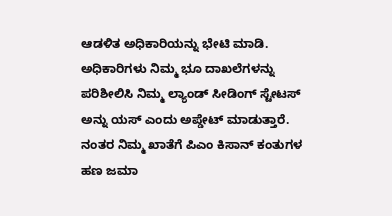ಆಡಳಿತ ಅಧಿಕಾರಿಯನ್ನು ಭೇಟಿ ಮಾಡಿ. ಅಧಿಕಾರಿಗಳು ನಿಮ್ಮ ಭೂ ದಾಖಲೆಗಳನ್ನು ಪರಿಶೀಲಿಸಿ ನಿಮ್ಮ ಲ್ಯಾಂಡ್ ಸೀಡಿಂಗ್ ಸ್ಟೇಟಸ್ ಅನ್ನು ಯಸ್ ಎಂದು ಅಪ್ಡೇಟ್ ಮಾಡುತ್ತಾರೆ. ನಂತರ ನಿಮ್ಮ ಖಾತೆಗೆ ಪಿಎಂ ಕಿಸಾನ್ ಕಂತುಗಳ ಹಣ ಜಮಾ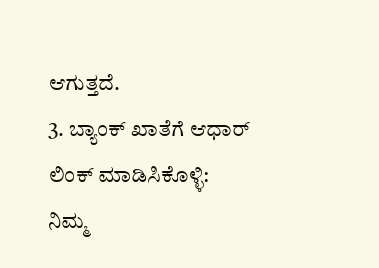ಆಗುತ್ತದೆ.
3. ಬ್ಯಾಂಕ್ ಖಾತೆಗೆ ಆಧಾರ್ ಲಿಂಕ್ ಮಾಡಿಸಿಕೊಳ್ಳಿ:
ನಿಮ್ಮ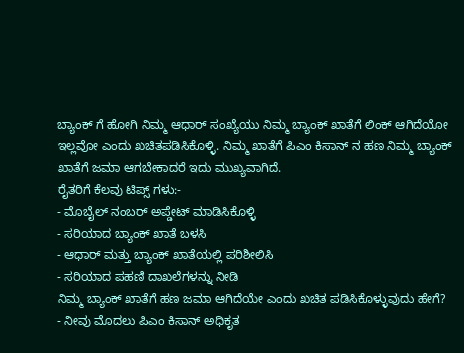ಬ್ಯಾಂಕ್ ಗೆ ಹೋಗಿ ನಿಮ್ಮ ಆಧಾರ್ ಸಂಖ್ಯೆಯು ನಿಮ್ಮ ಬ್ಯಾಂಕ್ ಖಾತೆಗೆ ಲಿಂಕ್ ಆಗಿದೆಯೋ ಇಲ್ಲವೋ ಎಂದು ಖಚಿತಪಡಿಸಿಕೊಳ್ಳಿ. ನಿಮ್ಮ ಖಾತೆಗೆ ಪಿಎಂ ಕಿಸಾನ್ ನ ಹಣ ನಿಮ್ಮ ಬ್ಯಾಂಕ್ ಖಾತೆಗೆ ಜಮಾ ಆಗಬೇಕಾದರೆ ಇದು ಮುಖ್ಯವಾಗಿದೆ.
ರೈತರಿಗೆ ಕೆಲವು ಟಿಪ್ಸ್ ಗಳು:-
- ಮೊಬೈಲ್ ನಂಬರ್ ಅಪ್ಡೇಟ್ ಮಾಡಿಸಿಕೊಳ್ಳಿ
- ಸರಿಯಾದ ಬ್ಯಾಂಕ್ ಖಾತೆ ಬಳಸಿ
- ಆಧಾರ್ ಮತ್ತು ಬ್ಯಾಂಕ್ ಖಾತೆಯಲ್ಲಿ ಪರಿಶೀಲಿಸಿ
- ಸರಿಯಾದ ಪಹಣಿ ದಾಖಲೆಗಳನ್ನು ನೀಡಿ
ನಿಮ್ಮ ಬ್ಯಾಂಕ್ ಖಾತೆಗೆ ಹಣ ಜಮಾ ಆಗಿದೆಯೇ ಎಂದು ಖಚಿತ ಪಡಿಸಿಕೊಳ್ಳುವುದು ಹೇಗೆ?
- ನೀವು ಮೊದಲು ಪಿಎಂ ಕಿಸಾನ್ ಅಧಿಕೃತ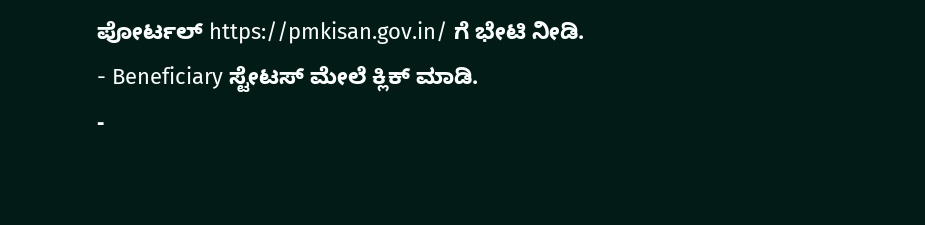ಪೋರ್ಟಲ್ https://pmkisan.gov.in/ ಗೆ ಭೇಟಿ ನೀಡಿ.
- Beneficiary ಸ್ಟೇಟಸ್ ಮೇಲೆ ಕ್ಲಿಕ್ ಮಾಡಿ.
-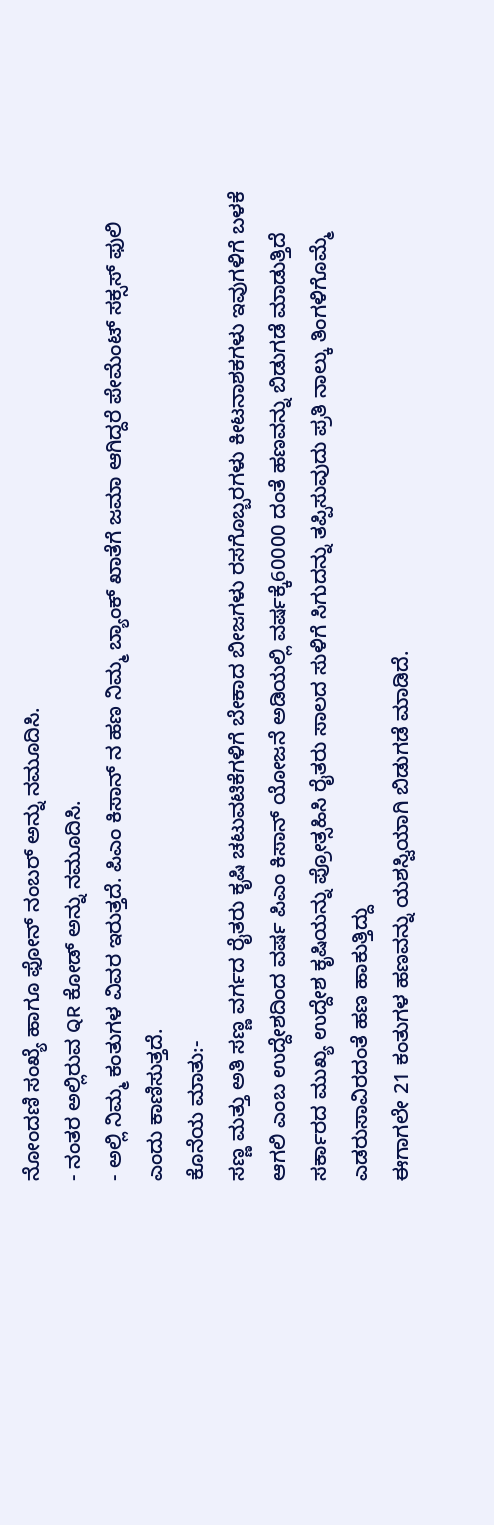ನೋಂದಣಿ ಸಂಖ್ಯೆ ಹಾಗೂ ಫೋನ್ ನಂಬರ್ ಅನ್ನು ನಮೂದಿಸಿ.
- ನಂತರ ಅಲ್ಲಿರುವ QR ಕೋಡ್ ಅನ್ನು ನಮೂದಿಸಿ.
- ಅಲ್ಲಿ ನಿಮ್ಮ ಕಂತುಗಳ ವಿವರ ಇರುತ್ತದೆ. ಪಿಎಂ ಕಿಸಾನ್ ನ ಹಣ ನಿಮ್ಮ ಬ್ಯಾಂಕ್ ಖಾತೆಗೆ ಜಮಾ ಆಗಿದ್ದರೆ ಪೇಮೆಂಟ್ ಸಕ್ಸಸ್ ಫುಲಿ ಎಂದು ಕಾಣಿಸುತ್ತದೆ.
ಕೊನೆಯ ಮಾತು:-
ಸಣ್ಣ ಮತ್ತು ಅತಿ ಸಣ್ಣ ವರ್ಗದ ರೈತರು ಕೃಷಿ ಚಟುವಟಿಕೆಗಳಿಗೆ ಬೇಕಾದ ಬೀಜಗಳು ರಸಗೊಬ್ಬರಗಳು ಕೀಟನಾಶಕಗಳು ಇವುಗಳಿಗೆ ಬಳಕೆ ಆಗಲಿ ಎಂಬ ಉದ್ದೇಶದಿಂದ ವರ್ಷ ಪಿಎಂ ಕಿಸಾನ್ ಯೋಜನೆ ಅಡಿಯಲ್ಲಿ ವರ್ಷಕ್ಕೆ60000 ದಂತೆ ಹಣವನ್ನು ಬಿಡುಗಡೆ ಮಾಡುತ್ತಿದೆ ಸರ್ಕಾರದ ಮುಖ್ಯ ಉದ್ದೇಶ ಕೃಷಿಯನ್ನು ಪ್ರೋತ್ಸಹಿಸಿ ರೈತರು ಸಾಲದ ಸುಳಿಗೆ ಸಿಗುದನ್ನು ತಪ್ಪಿಸುವುದು ಪ್ರತಿ ನಾಲ್ಕು ತಿಂಗಳಿಗೊಮ್ಮೆ ಎಡರುಸಾವಿರದಂತೆ ಹಣ ಹಾಕುತ್ತಿದ್ದು
ಈಗಾಗಲೇ 21 ಕಂತುಗಳ ಹಣವನ್ನು ಯಶಸ್ವಿಯಾಗಿ ಬಿಡುಗಡೆ ಮಾಡಿದೆ.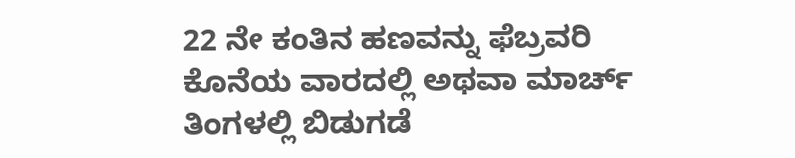22 ನೇ ಕಂತಿನ ಹಣವನ್ನು ಫೆಬ್ರವರಿ ಕೊನೆಯ ವಾರದಲ್ಲಿ ಅಥವಾ ಮಾರ್ಚ್ ತಿಂಗಳಲ್ಲಿ ಬಿಡುಗಡೆ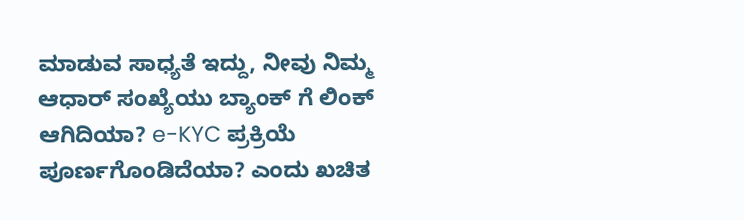ಮಾಡುವ ಸಾಧ್ಯತೆ ಇದ್ದು, ನೀವು ನಿಮ್ಮ ಆಧಾರ್ ಸಂಖ್ಯೆಯು ಬ್ಯಾಂಕ್ ಗೆ ಲಿಂಕ್ ಆಗಿದಿಯಾ? e-KYC ಪ್ರಕ್ರಿಯೆ ಪೂರ್ಣಗೊಂಡಿದೆಯಾ? ಎಂದು ಖಚಿತ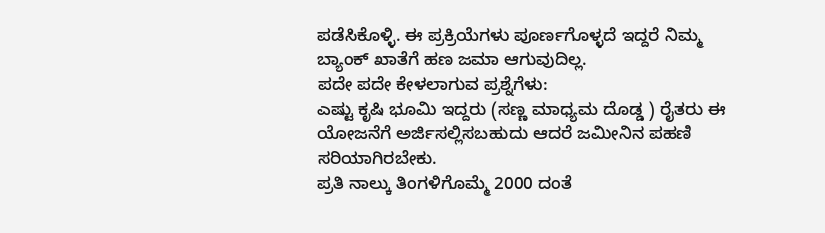ಪಡೆಸಿಕೊಳ್ಳಿ. ಈ ಪ್ರಕ್ರಿಯೆಗಳು ಪೂರ್ಣಗೊಳ್ಳದೆ ಇದ್ದರೆ ನಿಮ್ಮ ಬ್ಯಾಂಕ್ ಖಾತೆಗೆ ಹಣ ಜಮಾ ಆಗುವುದಿಲ್ಲ.
ಪದೇ ಪದೇ ಕೇಳಲಾಗುವ ಪ್ರಶ್ನೆಗೆಳು:
ಎಷ್ಟು ಕೃಷಿ ಭೂಮಿ ಇದ್ದರು (ಸಣ್ಣ ಮಾಧ್ಯಮ ದೊಡ್ಡ ) ರೈತರು ಈ ಯೋಜನೆಗೆ ಅರ್ಜಿಸಲ್ಲಿಸಬಹುದು ಆದರೆ ಜಮೀನಿನ ಪಹಣಿ ಸರಿಯಾಗಿರಬೇಕು.
ಪ್ರತಿ ನಾಲ್ಕು ತಿಂಗಳಿಗೊಮ್ಮೆ 2000 ದಂತೆ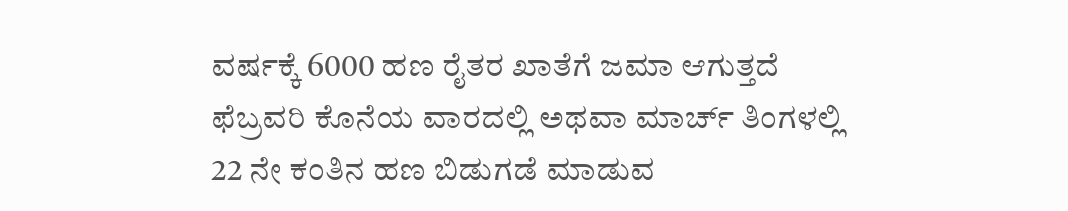ವರ್ಷಕ್ಕೆ 6000 ಹಣ ರೈತರ ಖಾತೆಗೆ ಜಮಾ ಆಗುತ್ತದೆ
ಫೆಬ್ರವರಿ ಕೊನೆಯ ವಾರದಲ್ಲಿ ಅಥವಾ ಮಾರ್ಚ್ ತಿಂಗಳಲ್ಲಿ 22 ನೇ ಕಂತಿನ ಹಣ ಬಿಡುಗಡೆ ಮಾಡುವ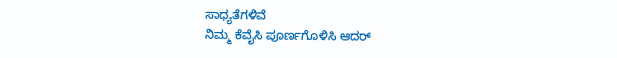ಸಾಧ್ಯತೆಗಳಿವೆ
ನಿಮ್ಮ ಕೆವೈಸಿ ಪೂರ್ಣಗೊಳಿಸಿ ಆದರ್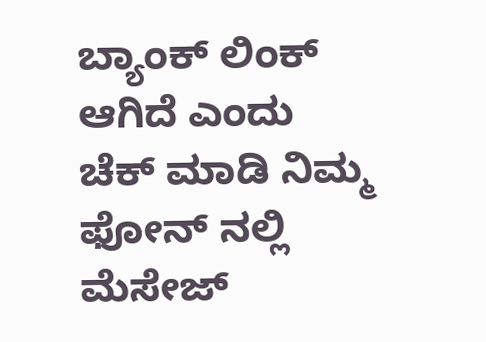ಬ್ಯಾಂಕ್ ಲಿಂಕ್ ಆಗಿದೆ ಎಂದು ಚೆಕ್ ಮಾಡಿ ನಿಮ್ಮ ಫೋನ್ ನಲ್ಲಿ ಮೆಸೇಜ್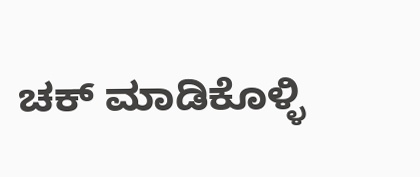ಚಕ್ ಮಾಡಿಕೊಳ್ಳಿ